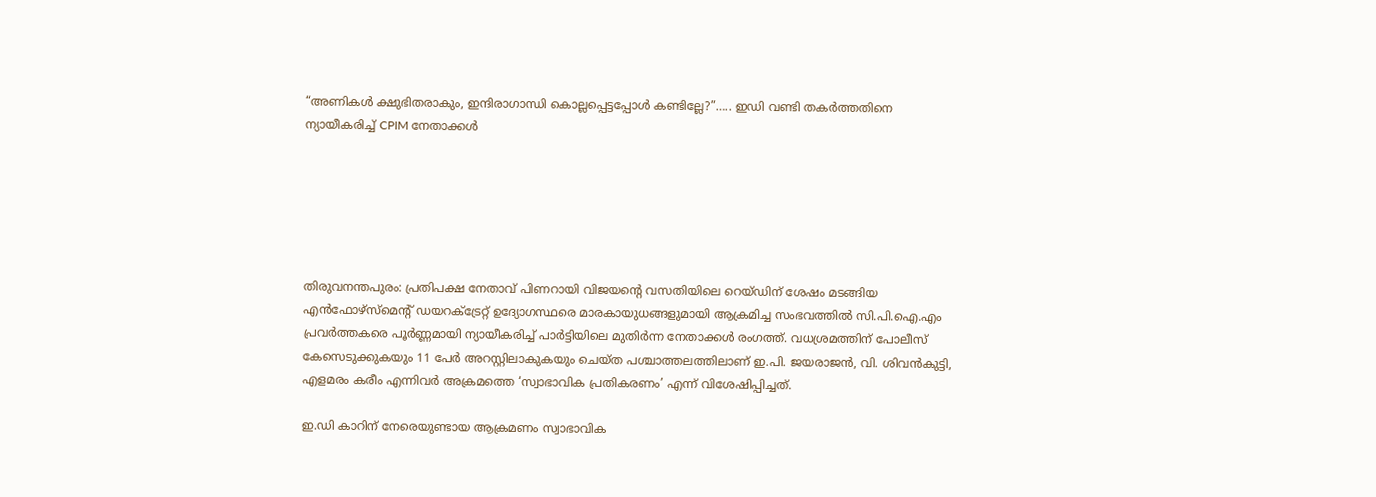“അണികൾ ക്ഷുഭിതരാകും, ഇന്ദിരാഗാന്ധി കൊല്ലപ്പെട്ടപ്പോൾ കണ്ടില്ലേ?”….. ഇഡി വണ്ടി തകർത്തതിനെ ന്യായീകരിച്ച് CPIM നേതാക്കൾ






തിരുവനന്തപുരം: പ്രതിപക്ഷ നേതാവ് പിണറായി വിജയന്റെ വസതിയിലെ റെയ്ഡിന് ശേഷം മടങ്ങിയ എൻഫോഴ്സ്മെന്റ് ഡയറക്ട്രേറ്റ് ഉദ്യോഗസ്ഥരെ മാരകായുധങ്ങളുമായി ആക്രമിച്ച സംഭവത്തിൽ സി.പി.ഐ.എം പ്രവർത്തകരെ പൂർണ്ണമായി ന്യായീകരിച്ച് പാർട്ടിയിലെ മുതിർന്ന നേതാക്കൾ രംഗത്ത്. വധശ്രമത്തിന് പോലീസ് കേസെടുക്കുകയും 11 പേർ അറസ്റ്റിലാകുകയും ചെയ്ത പശ്ചാത്തലത്തിലാണ് ഇ.പി. ജയരാജൻ, വി. ശിവൻകുട്ടി, എളമരം കരീം എന്നിവർ അക്രമത്തെ ‘സ്വാഭാവിക പ്രതികരണം’ എന്ന് വിശേഷിപ്പിച്ചത്.

ഇ.ഡി കാറിന് നേരെയുണ്ടായ ആക്രമണം സ്വാഭാവിക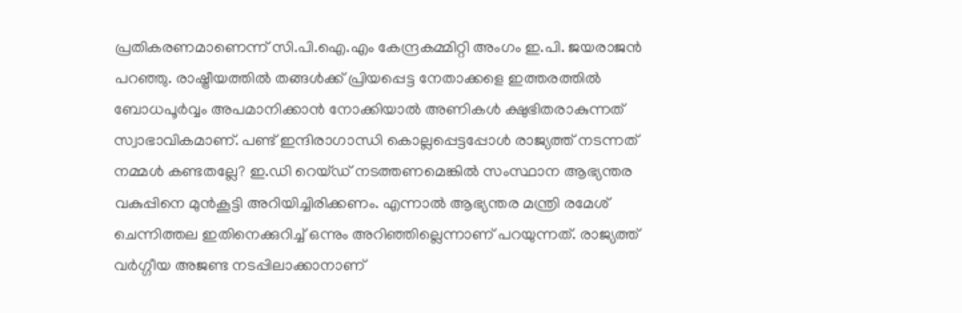പ്രതികരണമാണെന്ന് സി.പി.ഐ.എം കേന്ദ്രകമ്മിറ്റി അംഗം ഇ.പി. ജയരാജൻ പറഞ്ഞു. രാഷ്ട്രീയത്തിൽ തങ്ങൾക്ക് പ്രിയപ്പെട്ട നേതാക്കളെ ഇത്തരത്തിൽ ബോധപൂർവ്വം അപമാനിക്കാൻ നോക്കിയാൽ അണികൾ ക്ഷുഭിതരാകുന്നത് സ്വാഭാവികമാണ്. പണ്ട് ഇന്ദിരാഗാന്ധി കൊല്ലപ്പെട്ടപ്പോൾ രാജ്യത്ത് നടന്നത് നമ്മൾ കണ്ടതല്ലേ? ഇ.ഡി റെയ്ഡ് നടത്തണമെങ്കിൽ സംസ്ഥാന ആഭ്യന്തര വകുപ്പിനെ മുൻകൂട്ടി അറിയിച്ചിരിക്കണം. എന്നാൽ ആഭ്യന്തര മന്ത്രി രമേശ് ചെന്നിത്തല ഇതിനെക്കുറിച്ച് ഒന്നും അറിഞ്ഞില്ലെന്നാണ് പറയുന്നത്. രാജ്യത്ത് വർഗ്ഗീയ അജണ്ട നടപ്പിലാക്കാനാണ്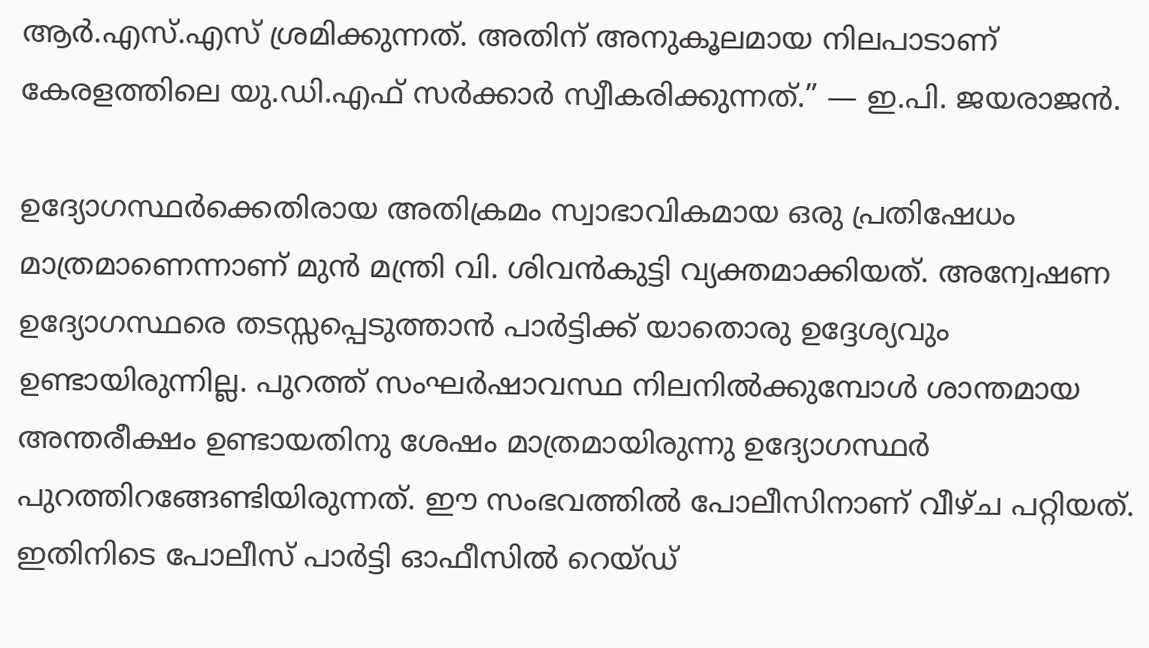ആർ.എസ്.എസ് ശ്രമിക്കുന്നത്. അതിന് അനുകൂലമായ നിലപാടാണ് കേരളത്തിലെ യു.ഡി.എഫ് സർക്കാർ സ്വീകരിക്കുന്നത്.” — ഇ.പി. ജയരാജൻ.

ഉദ്യോഗസ്ഥർക്കെതിരായ അതിക്രമം സ്വാഭാവികമായ ഒരു പ്രതിഷേധം മാത്രമാണെന്നാണ് മുൻ മന്ത്രി വി. ശിവൻകുട്ടി വ്യക്തമാക്കിയത്. അന്വേഷണ ഉദ്യോഗസ്ഥരെ തടസ്സപ്പെടുത്താൻ പാർട്ടിക്ക് യാതൊരു ഉദ്ദേശ്യവും ഉണ്ടായിരുന്നില്ല. പുറത്ത് സംഘർഷാവസ്ഥ നിലനിൽക്കുമ്പോൾ ശാന്തമായ അന്തരീക്ഷം ഉണ്ടായതിനു ശേഷം മാത്രമായിരുന്നു ഉദ്യോഗസ്ഥർ പുറത്തിറങ്ങേണ്ടിയിരുന്നത്. ഈ സംഭവത്തിൽ പോലീസിനാണ് വീഴ്ച പറ്റിയത്. ഇതിനിടെ പോലീസ് പാർട്ടി ഓഫീസിൽ റെയ്ഡ്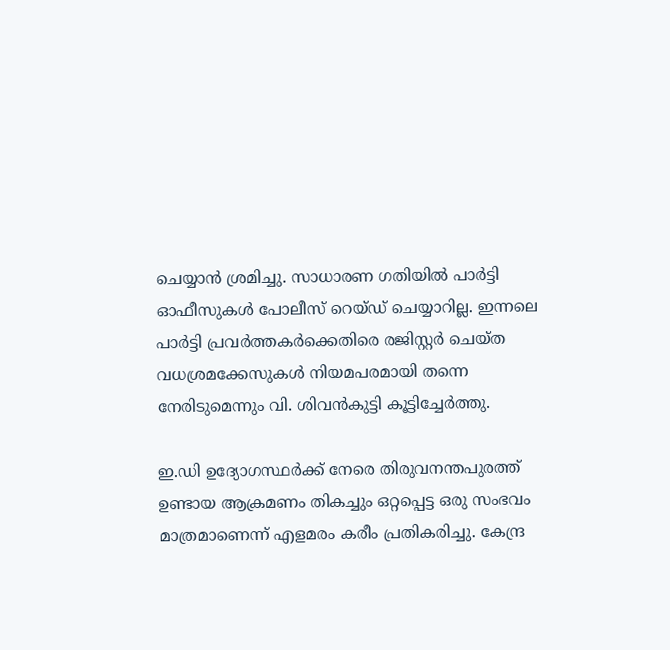ചെയ്യാൻ ശ്രമിച്ചു. സാധാരണ ഗതിയിൽ പാർട്ടി ഓഫീസുകൾ പോലീസ് റെയ്ഡ് ചെയ്യാറില്ല. ഇന്നലെ പാർട്ടി പ്രവർത്തകർക്കെതിരെ രജിസ്റ്റർ ചെയ്ത വധശ്രമക്കേസുകൾ നിയമപരമായി തന്നെ നേരിടുമെന്നും വി. ശിവൻകുട്ടി കൂട്ടിച്ചേർത്തു.

ഇ.ഡി ഉദ്യോഗസ്ഥർക്ക് നേരെ തിരുവനന്തപുരത്ത് ഉണ്ടായ ആക്രമണം തികച്ചും ഒറ്റപ്പെട്ട ഒരു സംഭവം മാത്രമാണെന്ന് എളമരം കരീം പ്രതികരിച്ചു. കേന്ദ്ര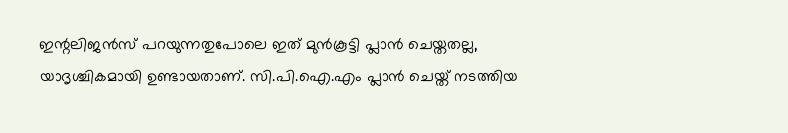ഇന്റലിജൻസ് പറയുന്നതുപോലെ ഇത് മുൻകൂട്ടി പ്ലാൻ ചെയ്തതല്ല, യാദൃശ്ചികമായി ഉണ്ടായതാണ്. സി.പി.ഐ.എം പ്ലാൻ ചെയ്ത് നടത്തിയ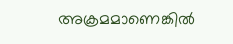അക്രമമാണെങ്കിൽ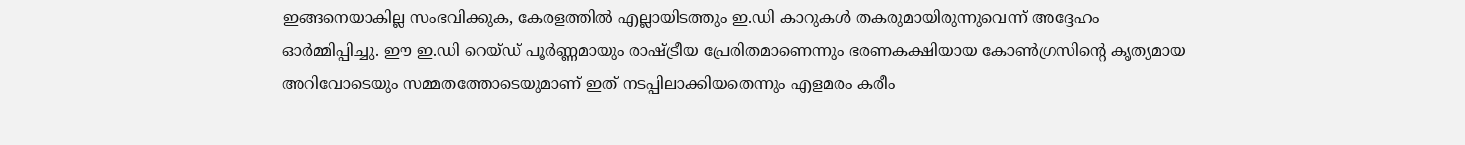ഇങ്ങനെയാകില്ല സംഭവിക്കുക, കേരളത്തിൽ എല്ലായിടത്തും ഇ.ഡി കാറുകൾ തകരുമായിരുന്നുവെന്ന് അദ്ദേഹം ഓർമ്മിപ്പിച്ചു. ഈ ഇ.ഡി റെയ്ഡ് പൂർണ്ണമായും രാഷ്ട്രീയ പ്രേരിതമാണെന്നും ഭരണകക്ഷിയായ കോൺഗ്രസിന്റെ കൃത്യമായ അറിവോടെയും സമ്മതത്തോടെയുമാണ് ഇത് നടപ്പിലാക്കിയതെന്നും എളമരം കരീം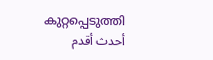കുറ്റപ്പെടുത്തി
أحدث أقدم